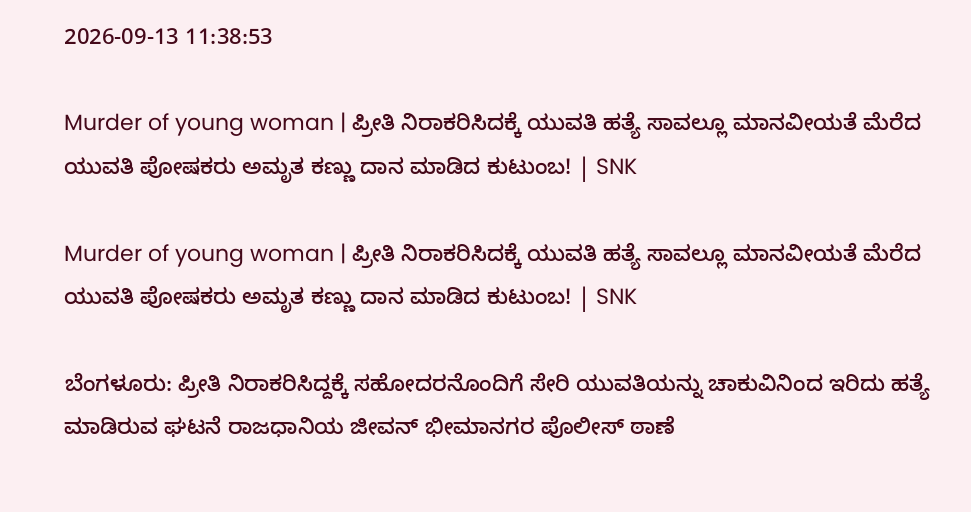2026-09-13 11:38:53

Murder of young woman | ಪ್ರೀತಿ ನಿರಾಕರಿಸಿದಕ್ಕೆ ಯುವತಿ ಹತ್ಯೆ ಸಾವಲ್ಲೂ ಮಾನವೀಯತೆ ಮೆರೆದ ಯುವತಿ ಪೋಷಕರು ಅಮೃತ ಕಣ್ಣು ದಾನ ಮಾಡಿದ ಕುಟುಂಬ! | SNK

Murder of young woman | ಪ್ರೀತಿ ನಿರಾಕರಿಸಿದಕ್ಕೆ ಯುವತಿ ಹತ್ಯೆ ಸಾವಲ್ಲೂ ಮಾನವೀಯತೆ ಮೆರೆದ ಯುವತಿ ಪೋಷಕರು ಅಮೃತ ಕಣ್ಣು ದಾನ ಮಾಡಿದ ಕುಟುಂಬ! | SNK

ಬೆಂಗಳೂರು: ಪ್ರೀತಿ ನಿರಾಕರಿಸಿದ್ದಕ್ಕೆ ಸಹೋದರನೊಂದಿಗೆ ಸೇರಿ ಯುವತಿಯನ್ನು ಚಾಕುವಿನಿಂದ ಇರಿದು ಹತ್ಯೆ ಮಾಡಿರುವ ಘಟನೆ ರಾಜಧಾನಿಯ ಜೀವನ್ ಭೀಮಾನಗರ ಪೊಲೀಸ್ ಠಾಣೆ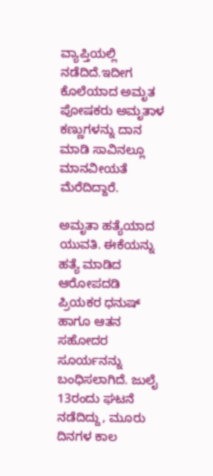ವ್ಯಾಪ್ತಿಯಲ್ಲಿ ನಡೆದಿದೆ.ಇದೀಗ ಕೊಲೆಯಾದ ಅಮೃತ ಪೋಷಕರು ಅಮೃತಾಳ ಕಣ್ಣುಗಳನ್ನು ದಾನ ಮಾಡಿ ಸಾವಿನಲ್ಲೂ ಮಾನವೀಯತೆ ಮೆರೆದಿದ್ದಾರೆ.

ಅಮೃತಾ ಹತ್ಯೆಯಾದ ಯುವತಿ. ಈಕೆಯನ್ನು ಹತ್ಯೆ ಮಾಡಿದ ಆರೋಪದಡಿ ಪ್ರಿಯಕರ ಧನುಷ್ ಹಾಗೂ ಆತನ ಸಹೋದರ ಸೂರ್ಯನನ್ನು ಬಂಧಿಸಲಾಗಿದೆ. ಜುಲೈ 13ರಂದು ಘಟನೆ ನಡೆದಿದ್ದು, ಮೂರು ದಿನಗಳ ಕಾಲ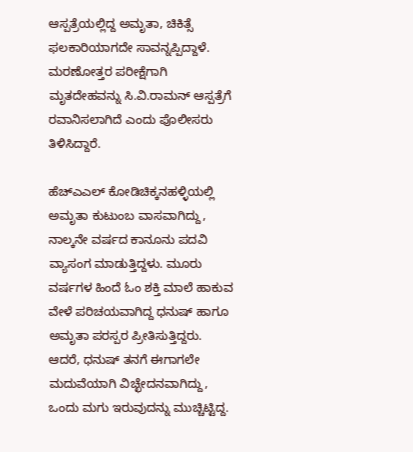ಆಸ್ಪತ್ರೆಯಲ್ಲಿದ್ದ ಅಮೃತಾ, ಚಿಕಿತ್ಸೆ ಫಲಕಾರಿಯಾಗದೇ ಸಾವನ್ನಪ್ಪಿದ್ದಾಳೆ. ಮರಣೋತ್ತರ ಪರೀಕ್ಷೆಗಾಗಿ ಮೃತದೇಹವನ್ನು ಸಿ.ವಿ.ರಾಮನ್ ಆಸ್ಪತ್ರೆಗೆ ರವಾನಿಸಲಾಗಿದೆ ಎಂದು ಪೊಲೀಸರು ತಿಳಿಸಿದ್ದಾರೆ.

ಹೆಚ್ಎಎಲ್ ಕೋಡಿಚಿಕ್ಕನಹಳ್ಳಿಯಲ್ಲಿ ಅಮೃತಾ ಕುಟುಂಬ ವಾಸವಾಗಿದ್ದು, ನಾಲ್ಕನೇ ವರ್ಷದ ಕಾನೂನು ಪದವಿ ವ್ಯಾಸಂಗ ಮಾಡುತ್ತಿದ್ದಳು. ಮೂರು ವರ್ಷಗಳ ಹಿಂದೆ ಓಂ ಶಕ್ತಿ ಮಾಲೆ ಹಾಕುವ ವೇಳೆ ಪರಿಚಯವಾಗಿದ್ದ ಧನುಷ್ ಹಾಗೂ ಅಮೃತಾ ಪರಸ್ಪರ ಪ್ರೀತಿಸುತ್ತಿದ್ದರು. ಆದರೆ, ಧನುಷ್ ತನಗೆ ಈಗಾಗಲೇ ಮದುವೆಯಾಗಿ ವಿಚ್ಛೇದನವಾಗಿದ್ದು, ಒಂದು ಮಗು ಇರುವುದನ್ನು ಮುಚ್ಚಿಟ್ಟಿದ್ದ.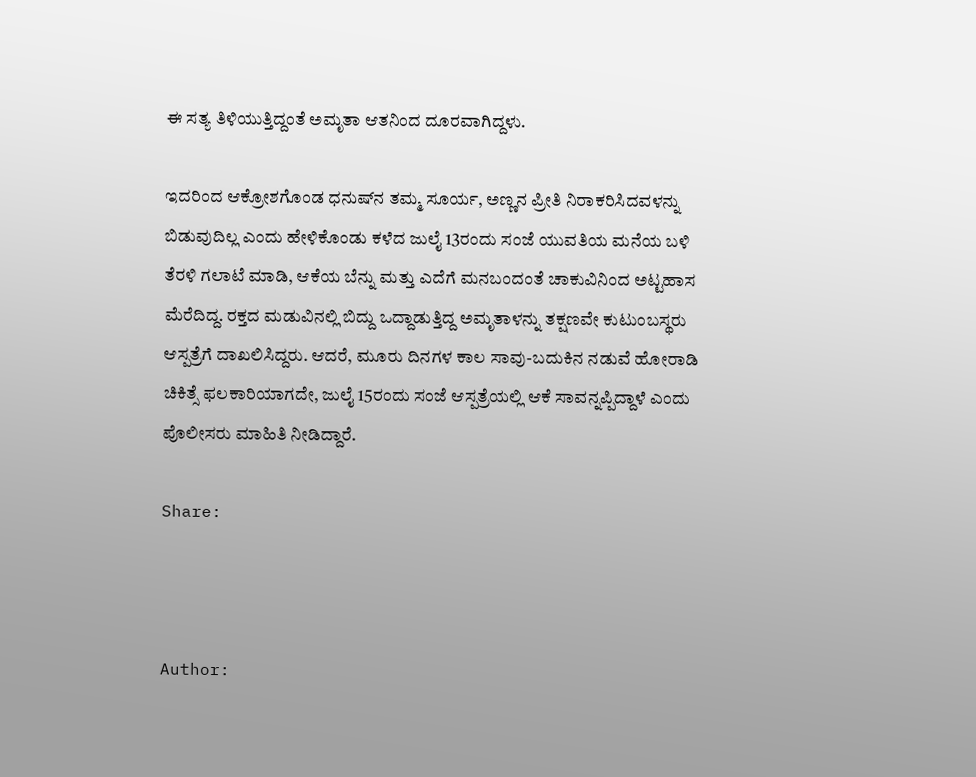ಈ ಸತ್ಯ ತಿಳಿಯುತ್ತಿದ್ದಂತೆ ಅಮೃತಾ ಆತನಿಂದ ದೂರವಾಗಿದ್ದಳು.

ಇದರಿಂದ ಆಕ್ರೋಶಗೊಂಡ ಧನುಷ್‌ನ ತಮ್ಮ ಸೂರ್ಯ, ಅಣ್ಣನ ಪ್ರೀತಿ ನಿರಾಕರಿಸಿದವಳನ್ನು ಬಿಡುವುದಿಲ್ಲ ಎಂದು ಹೇಳಿಕೊಂಡು ಕಳೆದ ಜುಲೈ 13ರಂದು ಸಂಜೆ ಯುವತಿಯ ಮನೆಯ ಬಳಿ ತೆರಳಿ ಗಲಾಟೆ ಮಾಡಿ, ಆಕೆಯ ಬೆನ್ನು ಮತ್ತು ಎದೆಗೆ ಮನಬಂದಂತೆ ಚಾಕುವಿನಿಂದ ಅಟ್ಟಹಾಸ ಮೆರೆದಿದ್ದ. ರಕ್ತದ ಮಡುವಿನಲ್ಲಿ ಬಿದ್ದು ಒದ್ದಾಡುತ್ತಿದ್ದ ಅಮೃತಾಳನ್ನು ತಕ್ಷಣವೇ ಕುಟುಂಬಸ್ಥರು ಆಸ್ಪತ್ರೆಗೆ ದಾಖಲಿಸಿದ್ದರು. ಆದರೆ, ಮೂರು ದಿನಗಳ ಕಾಲ ಸಾವು-ಬದುಕಿನ ನಡುವೆ ಹೋರಾಡಿ ಚಿಕಿತ್ಸೆ ಫಲಕಾರಿಯಾಗದೇ, ಜುಲೈ 15ರಂದು ಸಂಜೆ ಆಸ್ಪತ್ರೆಯಲ್ಲಿ ಆಕೆ ಸಾವನ್ನಪ್ಪಿದ್ದಾಳೆ ಎಂದು ಪೊಲೀಸರು ಮಾಹಿತಿ ನೀಡಿದ್ದಾರೆ.

Share:



Author: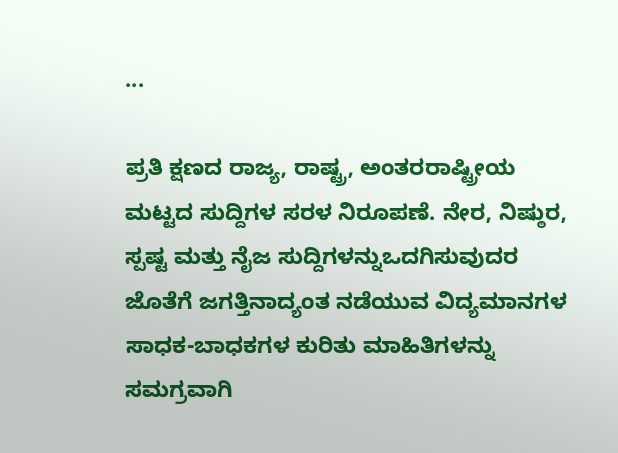...

ಪ್ರತಿ ಕ್ಷಣದ ರಾಜ್ಯ, ರಾಷ್ಟ್ರ, ಅಂತರರಾಷ್ಟ್ರೀಯ ಮಟ್ಟದ ಸುದ್ದಿಗಳ ಸರಳ ನಿರೂಪಣೆ. ನೇರ, ನಿಷ್ಠುರ, ಸ್ಪಷ್ಟ ಮತ್ತು ನೈಜ ಸುದ್ದಿಗಳನ್ನುಒದಗಿಸುವುದರ ಜೊತೆಗೆ ಜಗತ್ತಿನಾದ್ಯಂತ ನಡೆಯುವ ವಿದ್ಯಮಾನಗಳ ಸಾಧಕ-ಬಾಧಕಗಳ ಕುರಿತು ಮಾಹಿತಿಗಳನ್ನು ಸಮಗ್ರವಾಗಿ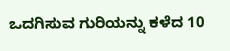ಒದಗಿಸುವ ಗುರಿಯನ್ನು ಕಳೆದ 10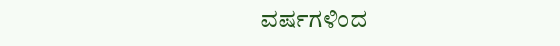ವರ್ಷಗಳಿಂದ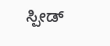ಸ್ಪೀಡ್‌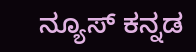ನ್ಯೂಸ್‌ ಕನ್ನಡ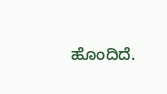ಹೊಂದಿದೆ.